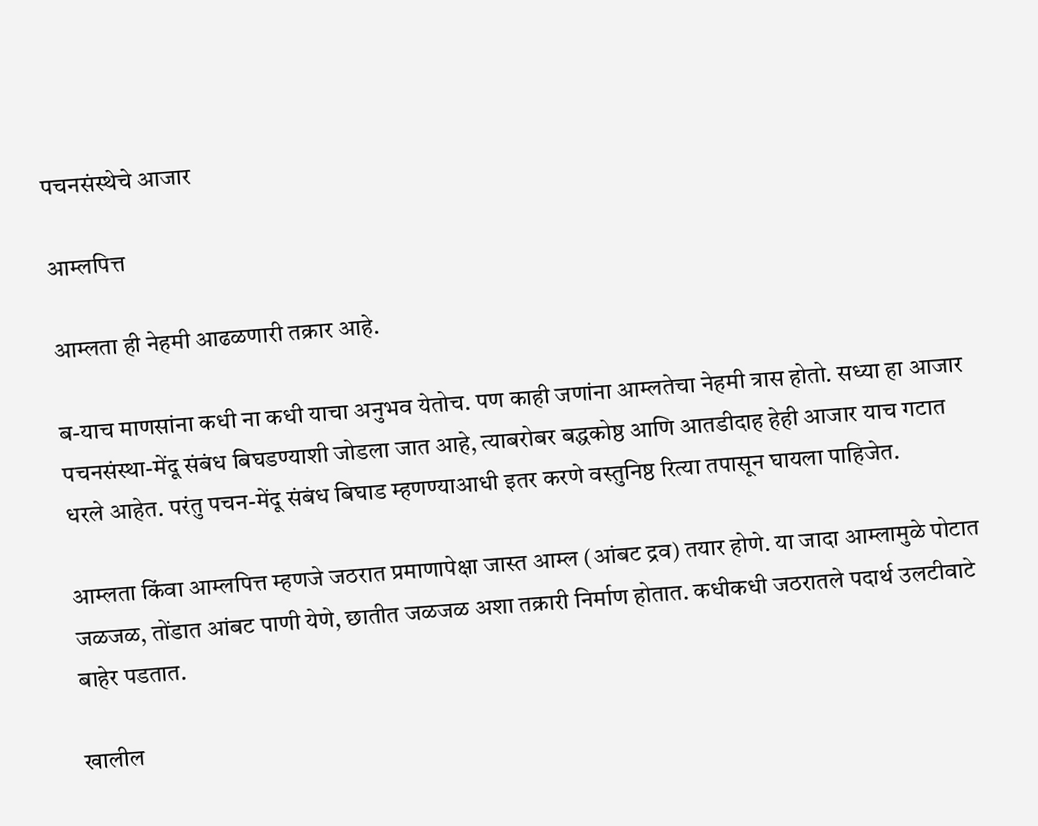पचनसंस्थेचे आजार

आम्लपित्त

आम्लता ही नेहमी आढळणारी तक्रार आहे.

ब-याच माणसांना कधी ना कधी याचा अनुभव येतोच. पण काही जणांना आम्लतेचा नेहमी त्रास होतो. सध्या हा आजार पचनसंस्था-मेंदू संबंध बिघडण्याशी जोडला जात आहे, त्याबरोबर बद्धकोष्ठ आणि आतडीदाह हेही आजार याच गटात धरले आहेत. परंतु पचन-मेंदू संबंध बिघाड म्हणण्याआधी इतर करणे वस्तुनिष्ठ रित्या तपासून घायला पाहिजेत.

आम्लता किंवा आम्लपित्त म्हणजे जठरात प्रमाणापेक्षा जास्त आम्ल (आंबट द्रव) तयार होणे. या जादा आम्लामुळे पोटात जळजळ, तोंडात आंबट पाणी येणे, छातीत जळजळ अशा तक्रारी निर्माण होतात. कधीकधी जठरातले पदार्थ उलटीवाटे बाहेर पडतात.

खालील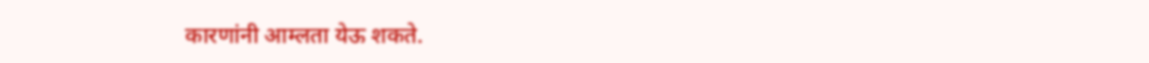कारणांनी आम्लता येऊ शकते.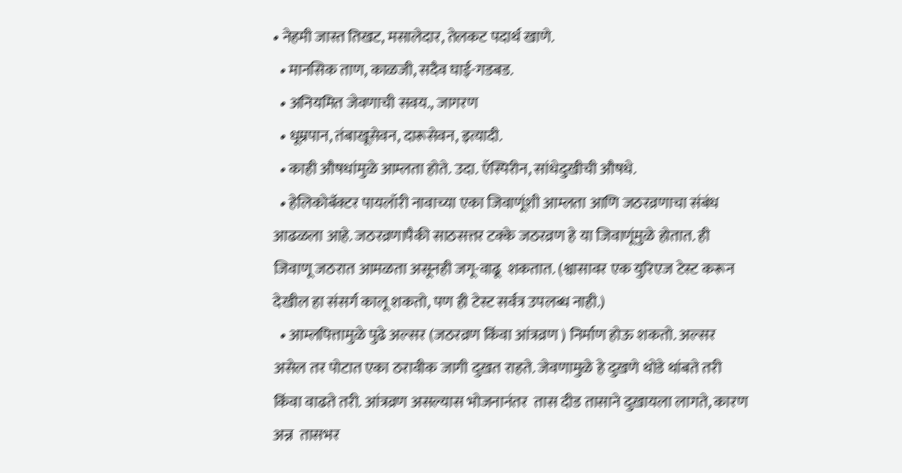• नेहमी जास्त तिखट, मसालेदार, तेलकट पदार्थ खाणे.
  • मानसिक ताण, काळजी, सदैव घाई-गडबड.
  • अनियमित जेवणाची सवय., जागरण
  • धूम्रपान, तंबाखूसेवन, दारूसेवन, इत्यादी.
  • काही औषधांमुळे आम्लता होते. उदा. ऍस्पिरीन, सांधेदुखीची औषधे.
  • हेलिकोबॅक्टर पायलॉरी नावाच्या एका जिवाणूंशी आम्लता आणि जठरव्रणाचा संबंध आढळला आहे. जठरव्रणापैकी साठसत्तर टक्के जठरव्रण हे या जिवाणूंमुळे होतात. ही जिवाणू जठरात आमळता असूनही जगू-वाढू  शकतात. (श्वासावर एक युरिएज टेस्ट करून देखील हा संसर्ग कालू शकतो, पण ही टेस्ट सर्वत्र उपलब्ध नाही.)
  • आम्लपित्तामुळे पुढे अल्सर (जठरव्रण किंवा आंत्रव्रण ) निर्माण होऊ शकतो. अल्सर असेल तर पोटात एका ठरावीक जागी दुखत राहते. जेवणामुळे हे दुखणे थोडे थांबते तरी किंवा वाढते तरी. आंत्रव्रण असल्यास भोजनानंतर  तास दीड तासाने दुखायला लागते, कारण अन्न  तासभर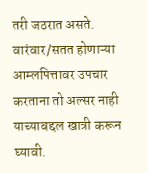तरी जठरात असते. वारंवार/सतत होणाऱ्या आम्लपित्तावर उपचार करताना तो अल्सर नाही याच्याबद्दल खात्री करून घ्यावी.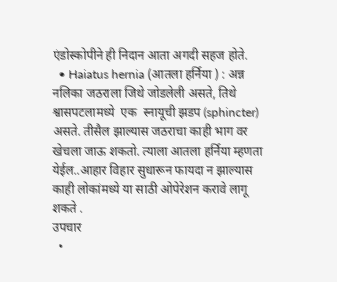एंडोस्कोपीने ही निदान आता अगदी सहज होते.
  • Haiatus hernia (आतला हर्निया ) : अन्न नलिका जठराला जिथे जोडलेली असते, तिथे श्वासपटलामध्ये  एक  स्नायूची झडप (sphincter) असते. तीसैल झाल्यास जठराचा काही भाग वर खेचला जाऊ शकतो. त्याला आतला हर्निया म्हणता येईल..आहार विहार सुधारून फायदा न झाल्यास काही लोकांमध्ये या साठी ओपेरेशन करावे लागू शकते .
उपचार
  •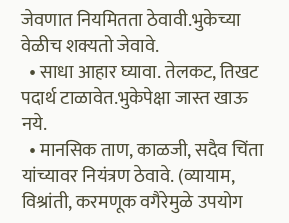जेवणात नियमितता ठेवावी.भुकेच्या वेळीच शक्यतो जेवावे.
  • साधा आहार घ्यावा. तेलकट, तिखट पदार्थ टाळावेत.भुकेपेक्षा जास्त खाऊ नये.
  • मानसिक ताण, काळजी, सदैव चिंता यांच्यावर नियंत्रण ठेवावे. (व्यायाम, विश्रांती, करमणूक वगैरेमुळे उपयोग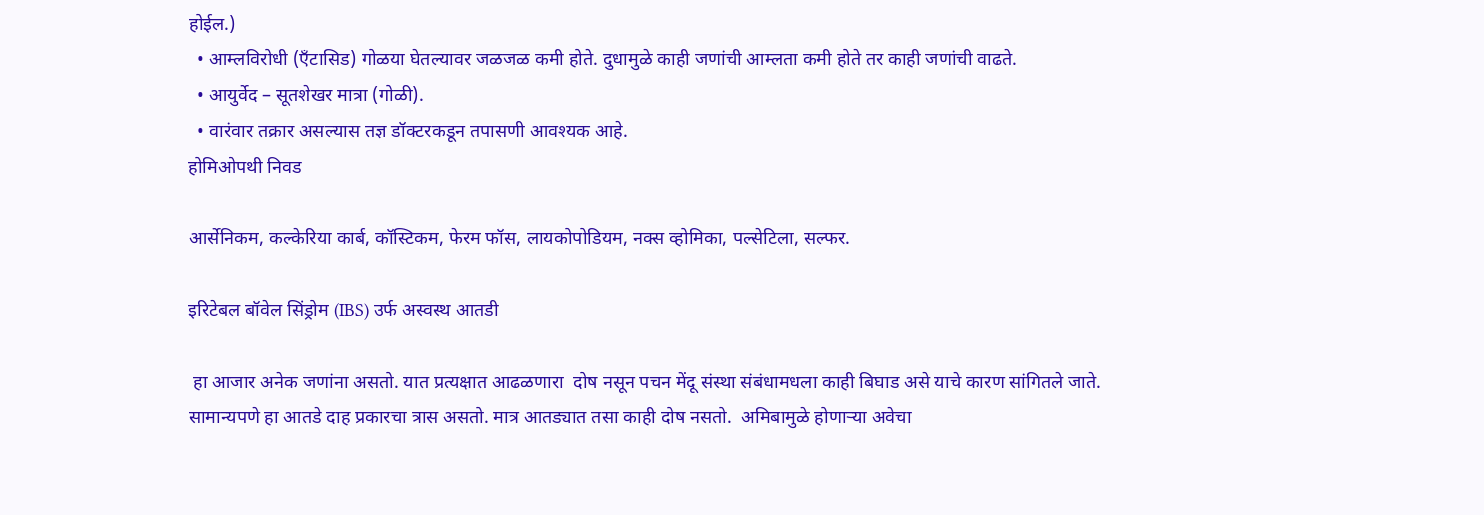होईल.)
  • आम्लविरोधी (ऍंटासिड) गोळया घेतल्यावर जळजळ कमी होते. दुधामुळे काही जणांची आम्लता कमी होते तर काही जणांची वाढते.
  • आयुर्वेद – सूतशेखर मात्रा (गोळी).
  • वारंवार तक्रार असल्यास तज्ञ डॉक्टरकडून तपासणी आवश्यक आहे.
होमिओपथी निवड

आर्सेनिकम, कल्केरिया कार्ब, कॉस्टिकम, फेरम फॉस, लायकोपोडियम, नक्स व्होमिका, पल्सेटिला, सल्फर.

इरिटेबल बॉवेल सिंड्रोम (IBS) उर्फ अस्वस्थ आतडी

 हा आजार अनेक जणांना असतो. यात प्रत्यक्षात आढळणारा  दोष नसून पचन मेंदू संस्था संबंधामधला काही बिघाड असे याचे कारण सांगितले जाते. सामान्यपणे हा आतडे दाह प्रकारचा त्रास असतो. मात्र आतड्यात तसा काही दोष नसतो.  अमिबामुळे होणाऱ्या अवेचा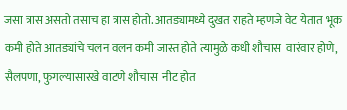जसा त्रास असतो तसाच हा त्रास होतो. आतड्यामध्ये दुखत राहते म्हणजे वेट येतात भूक कमी होते आतड्यांचे चलन वलन कमी जास्त होते त्यामुळे कधी शौचास  वारंवार होणे, सैलपणा, फुगल्यासारखे वाटणे शौचास  नीट होत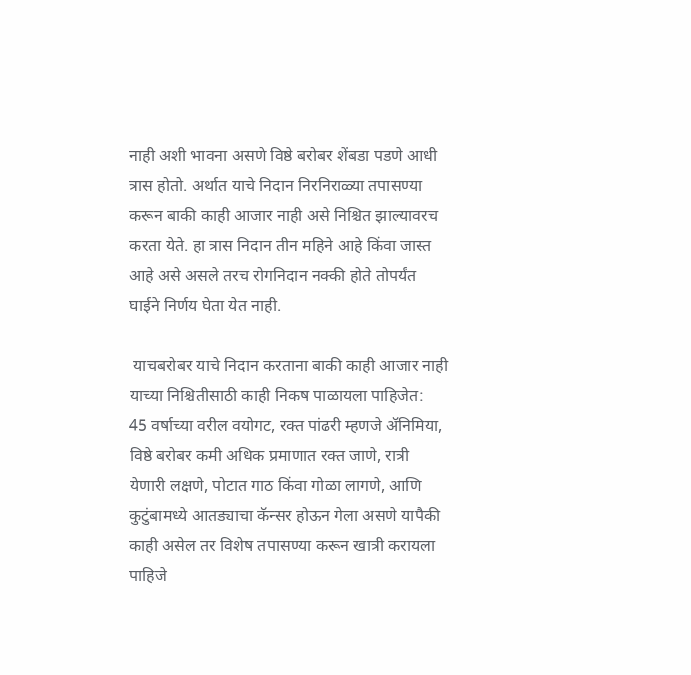नाही अशी भावना असणे विष्ठे बरोबर शेंबडा पडणे आधी त्रास होतो. अर्थात याचे निदान निरनिराळ्या तपासण्या करून बाकी काही आजार नाही असे निश्चित झाल्यावरच करता येते. हा त्रास निदान तीन महिने आहे किंवा जास्त आहे असे असले तरच रोगनिदान नक्की होते तोपर्यंत घाईने निर्णय घेता येत नाही.

 याचबरोबर याचे निदान करताना बाकी काही आजार नाही याच्या निश्चितीसाठी काही निकष पाळायला पाहिजेत:  45 वर्षाच्या वरील वयोगट, रक्त पांढरी म्हणजे ॲनिमिया, विष्ठे बरोबर कमी अधिक प्रमाणात रक्त जाणे, रात्री येणारी लक्षणे, पोटात गाठ किंवा गोळा लागणे, आणि कुटुंबामध्ये आतड्याचा कॅन्सर होऊन गेला असणे यापैकी काही असेल तर विशेष तपासण्या करून खात्री करायला पाहिजे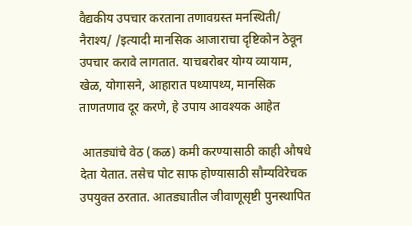वैद्यकीय उपचार करताना तणावग्रस्त मनस्थिती/ नैराश्य/ /इत्यादी मानसिक आजाराचा दृष्टिकोन ठेवून उपचार करावे लागतात. याचबरोबर योग्य व्यायाम, खेळ, योगासने, आहारात पथ्यापथ्य, मानसिक ताणतणाव दूर करणे, हे उपाय आवश्यक आहेत

 आतड्यांचे वेठ (कळ) कमी करण्यासाठी काही औषधे देता येतात. तसेच पोट साफ होण्यासाठी सौम्यविरेचक उपयुक्त ठरतात. आतड्यातील जीवाणूसृष्टी पुनस्थापित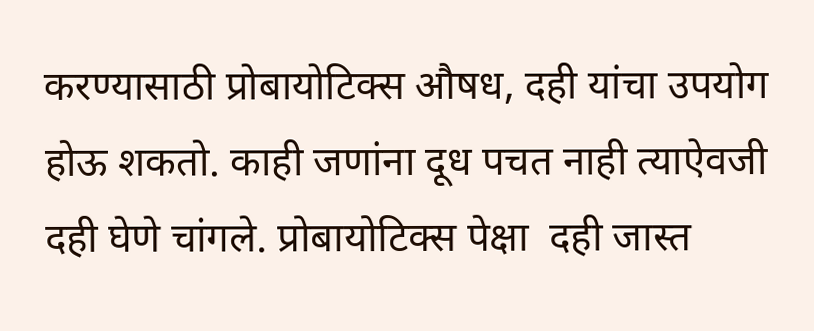करण्यासाठी प्रोबायोटिक्स औषध, दही यांचा उपयोग होऊ शकतो. काही जणांना दूध पचत नाही त्याऐवजी दही घेणे चांगले. प्रोबायोटिक्स पेक्षा  दही जास्त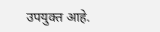उपयुक्त आहे.